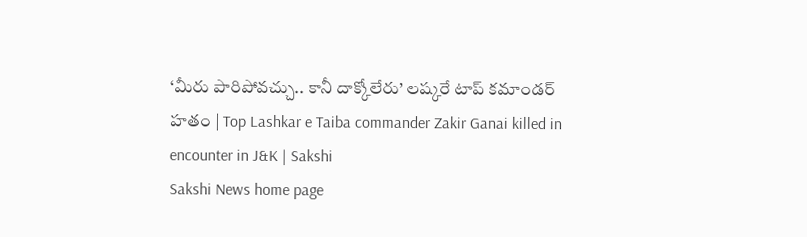‘మీరు పారిపోవ‌చ్చు.. కానీ దాక్కోలేరు’ లష్కరే టాప్ కమాండర్ హతం | Top Lashkar e Taiba commander Zakir Ganai killed in encounter in J&K | Sakshi
Sakshi News home page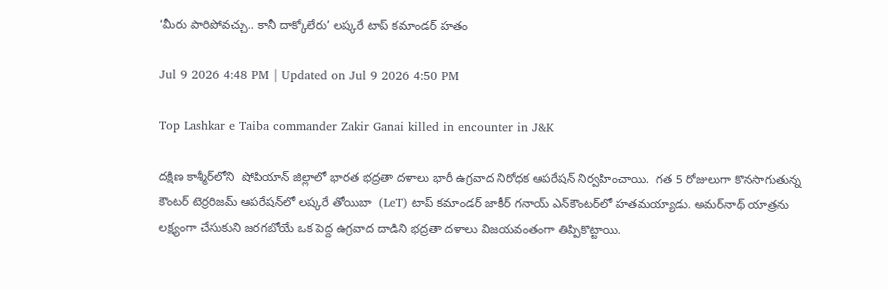‘మీరు పారిపోవ‌చ్చు.. కానీ దాక్కోలేరు’ లష్కరే టాప్ కమాండర్ హతం

Jul 9 2026 4:48 PM | Updated on Jul 9 2026 4:50 PM

Top Lashkar e Taiba commander Zakir Ganai killed in encounter in J&K

దక్షిణ కాశ్మీర్‌లోని  షోపియాన్ జిల్లాలో భారత భద్రతా దళాలు భారీ ఉగ్రవాద నిరోధక ఆపరేషన్‌ నిర్వహించాయి.  గత 5 రోజులుగా కొనసాగుతున్న కౌంటర్ టెర్రరిజమ్ ఆపరేషన్‌లో లష్కరే తోయిబా  (LeT) టాప్ కమాండర్ జాకీర్ గనాయ్ ఎన్‌కౌంటర్‌లో హతమయ్యాడు. అమర్‌నాథ్ యాత్రను లక్ష్యంగా చేసుకుని జరగబోయే ఒక పెద్ద ఉగ్రవాద దాడిని భద్రతా దళాలు విజయవంతంగా తిప్పికొట్టాయి.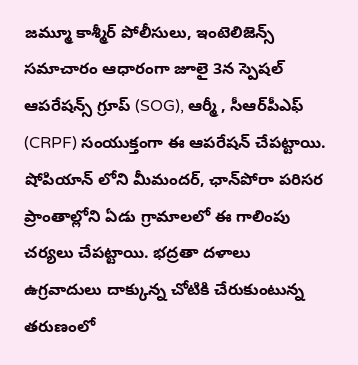జమ్మూ కాశ్మీర్ పోలీసులు, ఇంటెలిజెన్స్ సమాచారం ఆధారంగా జూలై 3న స్పెషల్ ఆపరేషన్స్ గ్రూప్ (SOG), ఆర్మీ , సీఆర్‌పీఎఫ్ (CRPF) సంయుక్తంగా ఈ ఆపరేషన్‌ చేపట్టాయి.  షోపియాన్ లోని మీమందర్, ఛాన్‌పోరా పరిసర ప్రాంతాల్లోని ఏడు గ్రామాలలో ఈ గాలింపు చర్యలు చేపట్టాయి. భద్రతా దళాలు ఉగ్రవాదులు దాక్కున్న చోటికి చేరుకుంటున్న తరుణంలో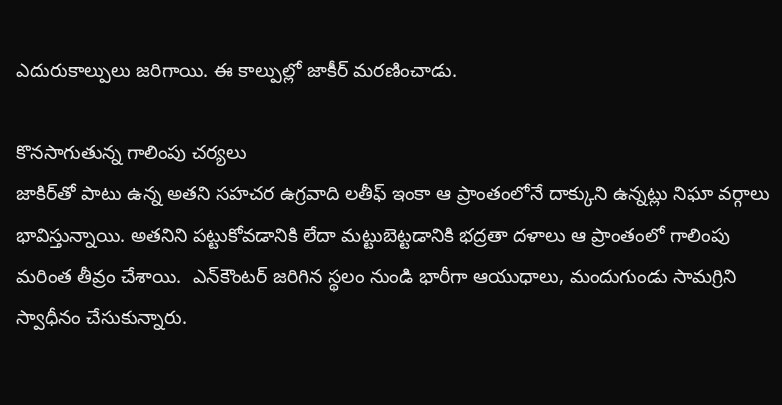ఎదురుకాల్పులు జరిగాయి. ఈ కాల్పుల్లో జాకీర్ మరణించాడు.

కొనసాగుతున్న గాలింపు చర్యలు
జాకిర్‌తో పాటు ఉన్న అతని సహచర ఉగ్రవాది లతీఫ్ ఇంకా ఆ ప్రాంతంలోనే దాక్కుని ఉన్నట్లు నిఘా వర్గాలు భావిస్తున్నాయి. అతనిని పట్టుకోవడానికి లేదా మట్టుబెట్టడానికి భద్రతా దళాలు ఆ ప్రాంతంలో గాలింపు మరింత తీవ్రం చేశాయి.  ఎన్‌కౌంటర్ జరిగిన స్థలం నుండి భారీగా ఆయుధాలు, మందుగుండు సామగ్రిని స్వాధీనం చేసుకున్నారు.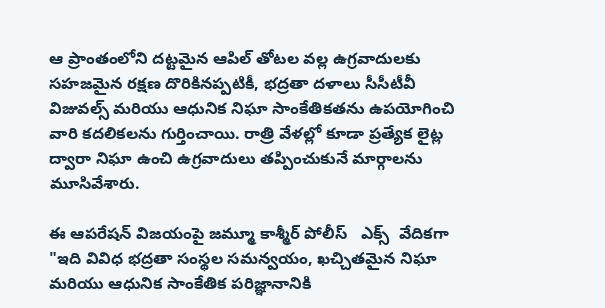ఆ ప్రాంతంలోని దట్టమైన ఆపిల్ తోటల వల్ల ఉగ్రవాదులకు సహజమైన రక్షణ దొరికినప్పటికీ, భద్రతా దళాలు సీసీటీవీ విజువల్స్ మరియు ఆధునిక నిఘా సాంకేతికతను ఉపయోగించి వారి కదలికలను గుర్తించాయి. రాత్రి వేళల్లో కూడా ప్రత్యేక లైట్ల ద్వారా నిఘా ఉంచి ఉగ్రవాదులు తప్పించుకునే మార్గాలను మూసివేశారు.

ఈ ఆపరేషన్ విజయంపై జమ్మూ కాశ్మీర్ పోలీస్   ఎక్స్‌  వేదికగా  "ఇది వివిధ భద్రతా సంస్థల సమన్వయం, ఖచ్చితమైన నిఘా మరియు ఆధునిక సాంకేతిక పరిజ్ఞానానికి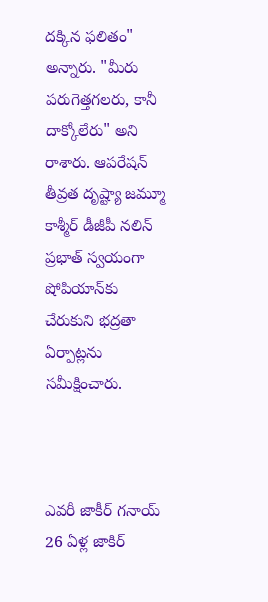దక్కిన ఫలితం"  అన్నారు. "మీరు పరుగెత్తగలరు, కానీ దాక్కోలేరు" అని రాశారు. ఆపరేషన్ తీవ్రత దృష్ట్యా జమ్మూ కాశ్మీర్ డీజీపీ నలిన్ ప్రభాత్ స్వయంగా షోపియాన్‌కు చేరుకుని భద్రతా ఏర్పాట్లను సమీక్షించారు.



ఎవరీ జాకీర్ గనాయ్
26 ఏళ్ల జాకిర్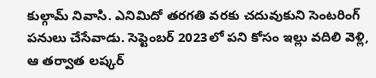కుల్గామ్ నివాసి. ఎనిమిదో తరగతి వరకు చదువుకుని సెంటరింగ్  పనులు చేసేవాడు. సెప్టెంబర్ 2023లో పని కోసం ఇల్లు వదిలి వెళ్లి, ఆ తర్వాత లష్కర్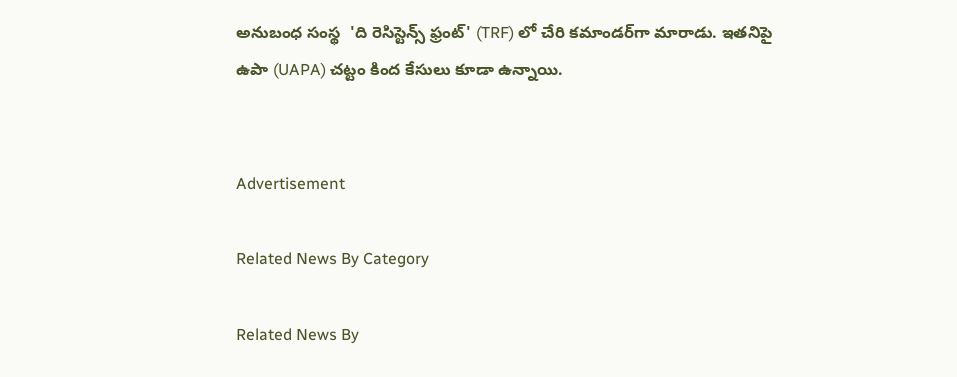అనుబంధ సంస్థ  'ది రెసిస్టెన్స్ ఫ్రంట్' (TRF) లో చేరి కమాండర్‌గా మారాడు. ఇతనిపై  ఉపా (UAPA) చట్టం కింద కేసులు కూడా ఉన్నాయి.


Advertisement

Related News By Category

Related News By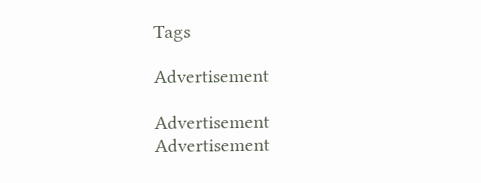Tags

Advertisement

Advertisement
Advertisement